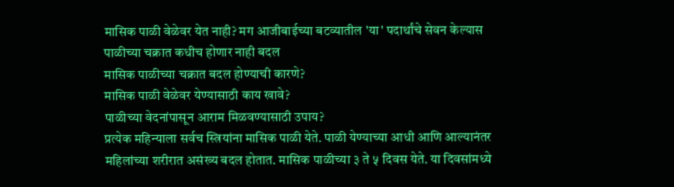मासिक पाळी वेळेवर येत नाही? मग आजीबाईच्या बटव्यातील 'या' पदार्थांचे सेवन केल्यास पाळीच्या चक्रात कधीच होणार नाही बदल
मासिक पाळीच्या चक्रात बदल होण्याची कारणे?
मासिक पाळी वेळेवर येण्यासाठी काय खावे?
पाळीच्या वेदनांपासून आराम मिळवण्यासाठी उपाय?
प्रत्येक महिन्याला सर्वच स्त्रियांना मासिक पाळी येते. पाळी येण्याच्या आधी आणि आल्यानंतर महिलांच्या शरीरात असंख्य बदल होतात. मासिक पाळीच्या ३ ते ५ दिवस येते. या दिवसांमध्ये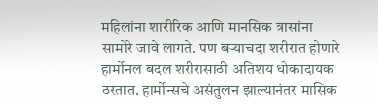महिलांना शारीरिक आणि मानसिक त्रासांना सामोरे जावे लागते. पण बऱ्याचदा शरीरात होणारे हार्मोनल बदल शरीरासाठी अतिशय धोकादायक ठरतात. हार्मोन्सचे असंतुलन झाल्यानंतर मासिक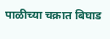पाळीच्या चक्रात बिघाड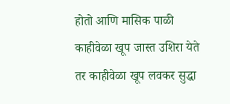होतो आणि मासिक पाळी काहीवेळा खूप जास्त उशिरा येते तर काहीवेळा खूप लवकर सुद्धा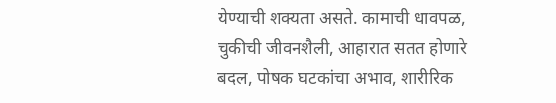येण्याची शक्यता असते. कामाची धावपळ, चुकीची जीवनशैली, आहारात सतत होणारे बदल, पोषक घटकांचा अभाव, शारीरिक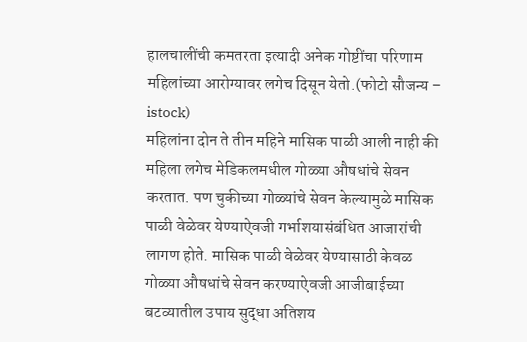हालचालींची कमतरता इत्यादी अनेक गोष्टींचा परिणाम महिलांच्या आरोग्यावर लगेच दिसून येतो.(फोटो सौजन्य – istock)
महिलांना दोन ते तीन महिने मासिक पाळी आली नाही की महिला लगेच मेडिकलमधील गोळ्या औषधांचे सेवन करतात. पण चुकीच्या गोळ्यांचे सेवन केल्यामुळे मासिक पाळी वेळेवर येण्याऐवजी गर्भाशयासंबंधित आजारांची लागण होते. मासिक पाळी वेळेवर येण्यासाठी केवळ गोळ्या औषधांचे सेवन करण्याऐवजी आजीबाईच्या बटव्यातील उपाय सुद्धा अतिशय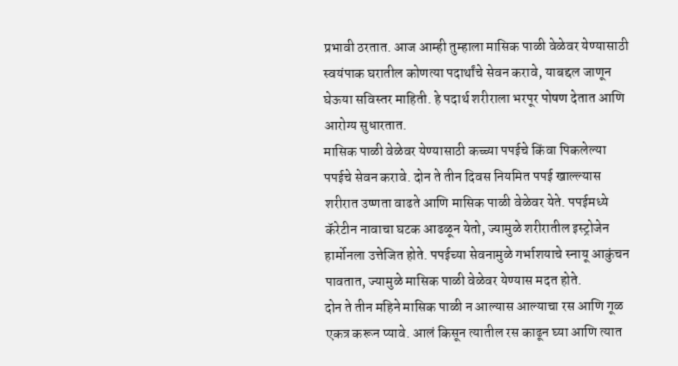प्रभावी ठरतात. आज आम्ही तुम्हाला मासिक पाळी वेळेवर येण्यासाठी स्वयंपाक घरातील कोणत्या पदार्थांचे सेवन करावे, याबद्दल जाणून घेऊया सविस्तर माहिती. हे पदार्थ शरीराला भरपूर पोषण देतात आणि आरोग्य सुधारतात.
मासिक पाळी वेळेवर येण्यासाठी कच्च्या पपईचे किंवा पिकलेल्या पपईचे सेवन करावे. दोन ते तीन दिवस नियमित पपई खाल्ल्यास शरीरात उष्णता वाढते आणि मासिक पाळी वेळेवर येते. पपईमध्ये कॅरेटीन नावाचा घटक आढळून येतो, ज्यामुळे शरीरातील इस्ट्रोजेन हार्मोनला उत्तेजित होते. पपईच्या सेवनामुळे गर्भाशयाचे स्नायू आकुंचन पावतात, ज्यामुळे मासिक पाळी वेळेवर येण्यास मदत होते.
दोन ते तीन महिने मासिक पाळी न आल्यास आल्याचा रस आणि गूळ एकत्र करून प्यावे. आलं किसून त्यातील रस काढून घ्या आणि त्यात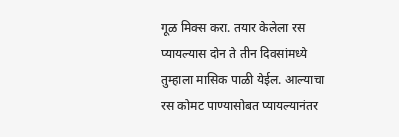गूळ मिक्स करा. तयार केलेला रस प्यायल्यास दोन ते तीन दिवसांमध्ये तुम्हाला मासिक पाळी येईल. आल्याचा रस कोमट पाण्यासोबत प्यायल्यानंतर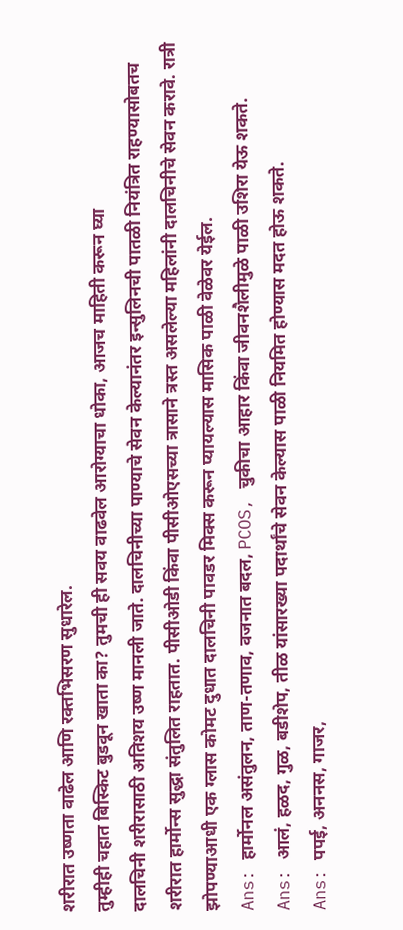शरीरात उष्णता वाढेल आणि रक्तभिसरण सुधारेल.
तुम्हीही चहात बिस्किट बुडवून खाता का? तुमची ही सवय वाढवेल आरोग्याचा धोका, आजच माहिती करून घ्या
दालचिनी शरीरासाठी अतिशय उष्ण मानली जाते. दालचिनीच्या पाण्याचे सेवन केल्यानंतर इन्सुलिनची पातळी नियंत्रित राहण्यासोबतच शरीरात हार्मोन्स सुद्धा संतुलित राहतात. पीसीओडी किंवा पीसीओएसच्या त्रासाने त्रस्त असलेल्या महिलांनी दालचिनीचे सेवन करावे. रात्री झोपण्याआधी एक ग्लास कोमट दुधात दालचिनी पावडर मिक्स करून प्यायल्यास मासिक पाळी वेळेवर येईल.
Ans: हार्मोनल असंतुलन, ताण-तणाव, वजनात बदल, PCOS, चुकीचा आहार किंवा जीवनशैलीमुळे पाळी उशिरा येऊ शकते.
Ans: आलं, हळद, गुळ, बडीशेप, तीळ यांसारख्या पदार्थांचे सेवन केल्यास पाळी नियमित होण्यास मदत होऊ शकते.
Ans: पपई, अननस, गाजर,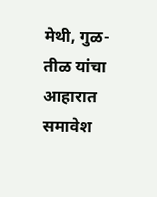मेथी, गुळ-तीळ यांचा आहारात समावेश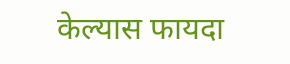केल्यास फायदा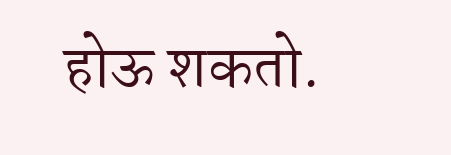होऊ शकतो.